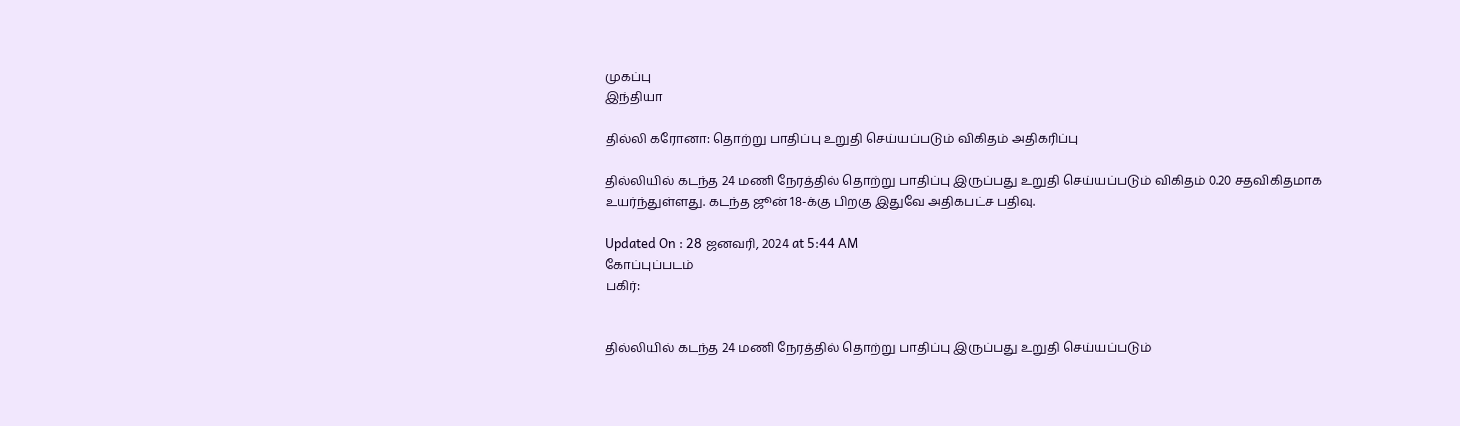முகப்பு
இந்தியா

தில்லி கரோனா: தொற்று பாதிப்பு உறுதி செய்யப்படும் விகிதம் அதிகரிப்பு

தில்லியில் கடந்த 24 மணி நேரத்தில் தொற்று பாதிப்பு இருப்பது உறுதி செய்யப்படும் விகிதம் 0.20 சதவிகிதமாக உயர்ந்துள்ளது. கடந்த ஜூன் 18-க்கு பிறகு இதுவே அதிகபட்ச பதிவு.

Updated On : 28 ஜனவரி, 2024 at 5:44 AM
கோப்புப்படம்
பகிர்:


தில்லியில் கடந்த 24 மணி நேரத்தில் தொற்று பாதிப்பு இருப்பது உறுதி செய்யப்படும்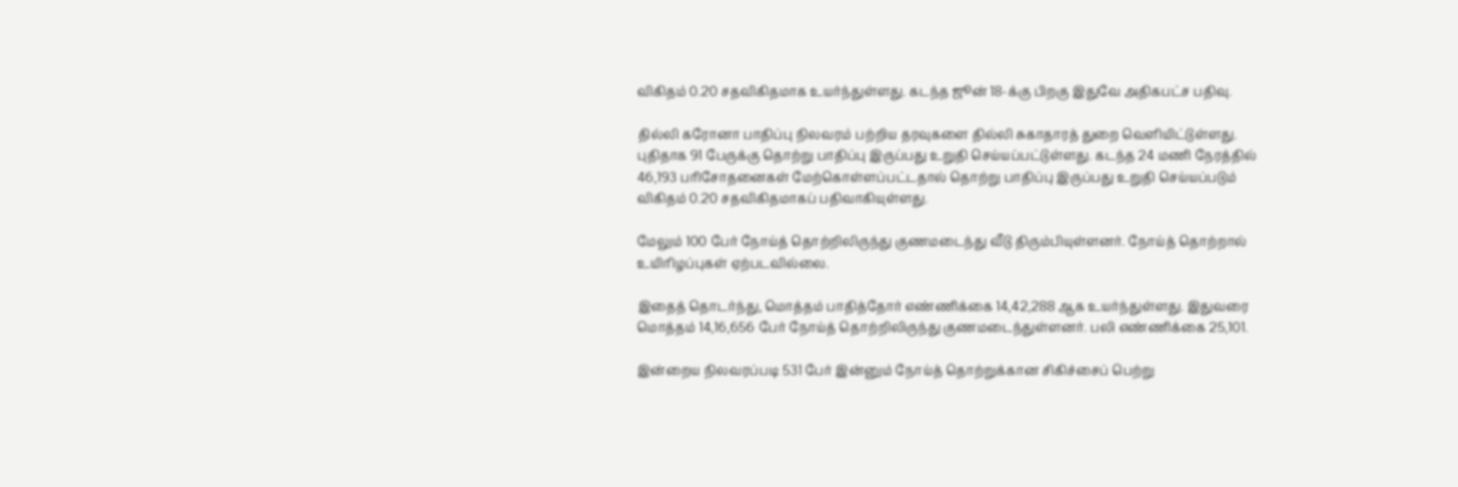விகிதம் 0.20 சதவிகிதமாக உயர்ந்துள்ளது. கடந்த ஜூன் 18-க்கு பிறகு இதுவே அதிகபட்ச பதிவு.

தில்லி கரோனா பாதிப்பு நிலவரம் பற்றிய தரவுகளை தில்லி சுகாதாரத் துறை வெளியிட்டுள்ளது. புதிதாக 91 பேருக்கு தொற்று பாதிப்பு இருப்பது உறுதி செய்யப்பட்டுள்ளது. கடந்த 24 மணி நேரத்தில் 46,193 பரிசோதனைகள் மேற்கொள்ளப்பட்டதால் தொற்று பாதிப்பு இருப்பது உறுதி செய்யப்படும் விகிதம் 0.20 சதவிகிதமாகப் பதிவாகியுள்ளது.

மேலும் 100 பேர் நோய்த் தொற்றிலிருந்து குணமடைந்து வீடு திரும்பியுள்ளனர். நோய்த் தொற்றால் உயிரிழப்புகள் ஏற்படவில்லை.

இதைத் தொடர்ந்து, மொத்தம் பாதித்தோர் எண்ணிக்கை 14,42,288 ஆக உயர்ந்துள்ளது. இதுவரை மொத்தம் 14,16,656 பேர் நோய்த் தொற்றிலிருந்து குணமடைந்துள்ளனர். பலி எண்ணிக்கை 25,101.

இன்றைய நிலவரப்படி 531 பேர் இன்னும் நோய்த் தொற்றுக்கான சிகிச்சைப் பெற்று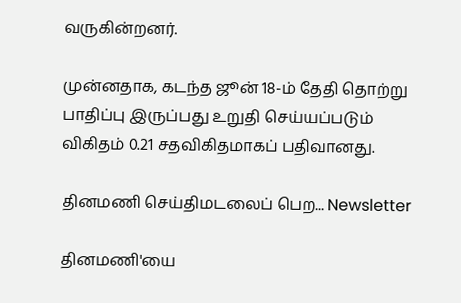வருகின்றனர்.

முன்னதாக, கடந்த ஜூன் 18-ம் தேதி தொற்று பாதிப்பு இருப்பது உறுதி செய்யப்படும் விகிதம் 0.21 சதவிகிதமாகப் பதிவானது.

தினமணி செய்திமடலைப் பெற... Newsletter

தினமணி'யை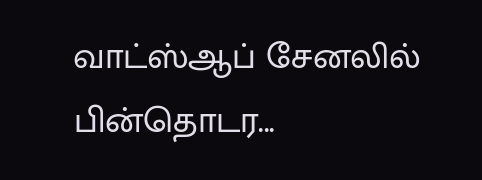வாட்ஸ்ஆப் சேனலில் பின்தொடர...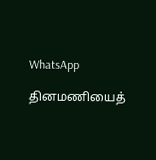WhatsApp

தினமணியைத்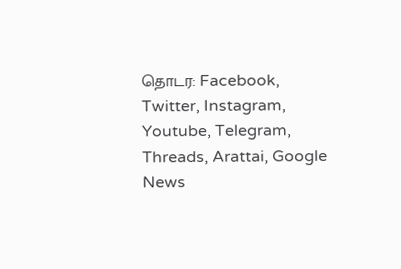தொடர: Facebook, Twitter, Instagram, Youtube, Telegram, Threads, Arattai, Google News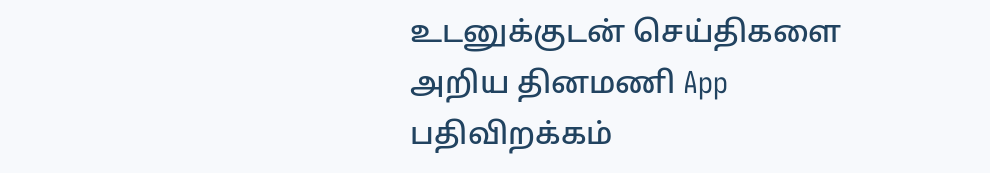உடனுக்குடன் செய்திகளை அறிய தினமணி App பதிவிறக்கம்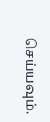செய்யவும்.